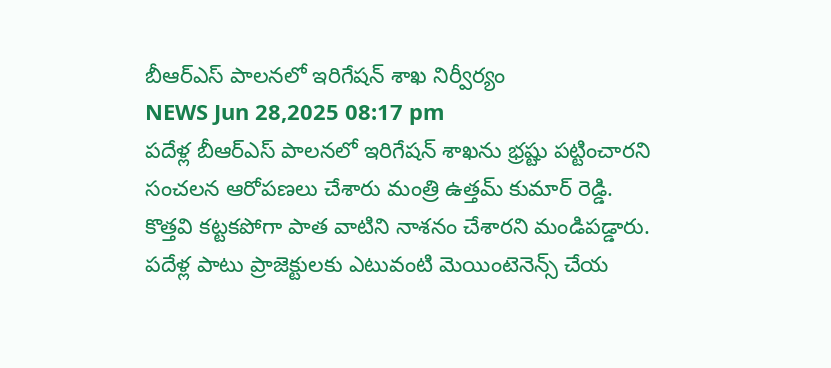బీఆర్ఎస్ పాలనలో ఇరిగేషన్ శాఖ నిర్వీర్యం
NEWS Jun 28,2025 08:17 pm
పదేళ్ల బీఆర్ఎస్ పాలనలో ఇరిగేషన్ శాఖను భ్రష్టు పట్టించారని సంచలన ఆరోపణలు చేశారు మంత్రి ఉత్తమ్ కుమార్ రెడ్డి. కొత్తవి కట్టకపోగా పాత వాటిని నాశనం చేశారని మండిపడ్డారు. పదేళ్ల పాటు ప్రాజెక్టులకు ఎటువంటి మెయింటెనెన్స్ చేయ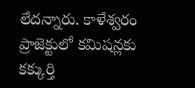లేదన్నారు. కాళేశ్వరం ప్రాజెక్టులో కమిషన్లకు కక్కుర్తి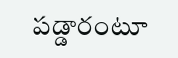పడ్డారంటూ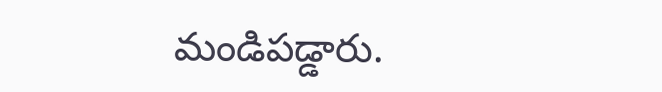మండిపడ్డారు.